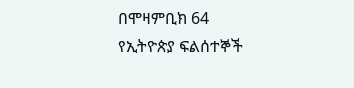በሞዛምቢክ 64 የኢትዮጵያ ፍልሰተኞች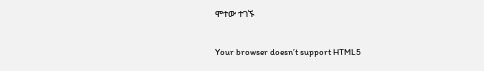ሞተው ተገኙ

Your browser doesn’t support HTML5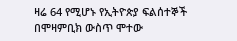ዛሬ 64 የሚሆኑ የኢትዮጵያ ፍልሰተኞች በሞዛምቢክ ውስጥ ሞተው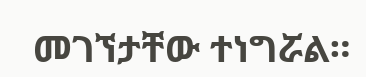መገኘታቸው ተነግሯል።